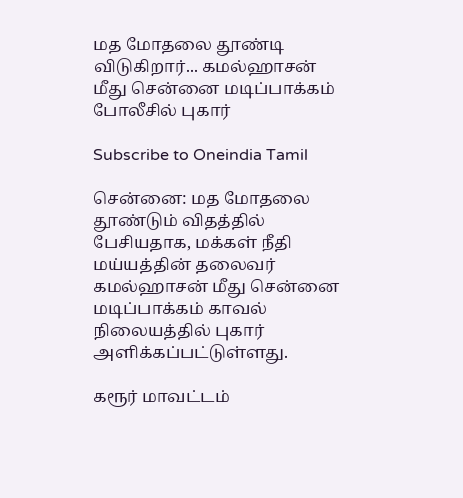மத மோதலை தூண்டி விடுகிறார்... கமல்ஹாசன் மீது சென்னை மடிப்பாக்கம் போலீசில் புகார்

Subscribe to Oneindia Tamil

சென்னை: மத மோதலை தூண்டும் விதத்தில் பேசியதாக, மக்கள் நீதி மய்யத்தின் தலைவர் கமல்ஹாசன் மீது சென்னை மடிப்பாக்கம் காவல் நிலையத்தில் புகார் அளிக்கப்பட்டுள்ளது.

கரூர் மாவட்டம்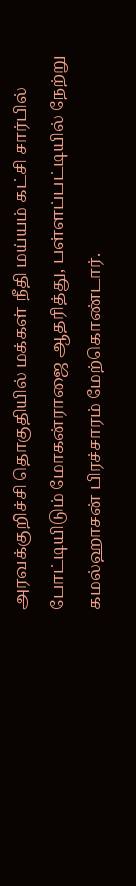அரவக்குறிச்சி தொகுதியில் மக்கள் நீதி மய்யம் கட்சி சார்பில் போட்டியிடும் மோகன்ராஜை ஆதரித்து, பள்ளப்பட்டியில் நேற்று கமல்ஹாசன் பிரச்சாரம் மேற்கொண்டார்.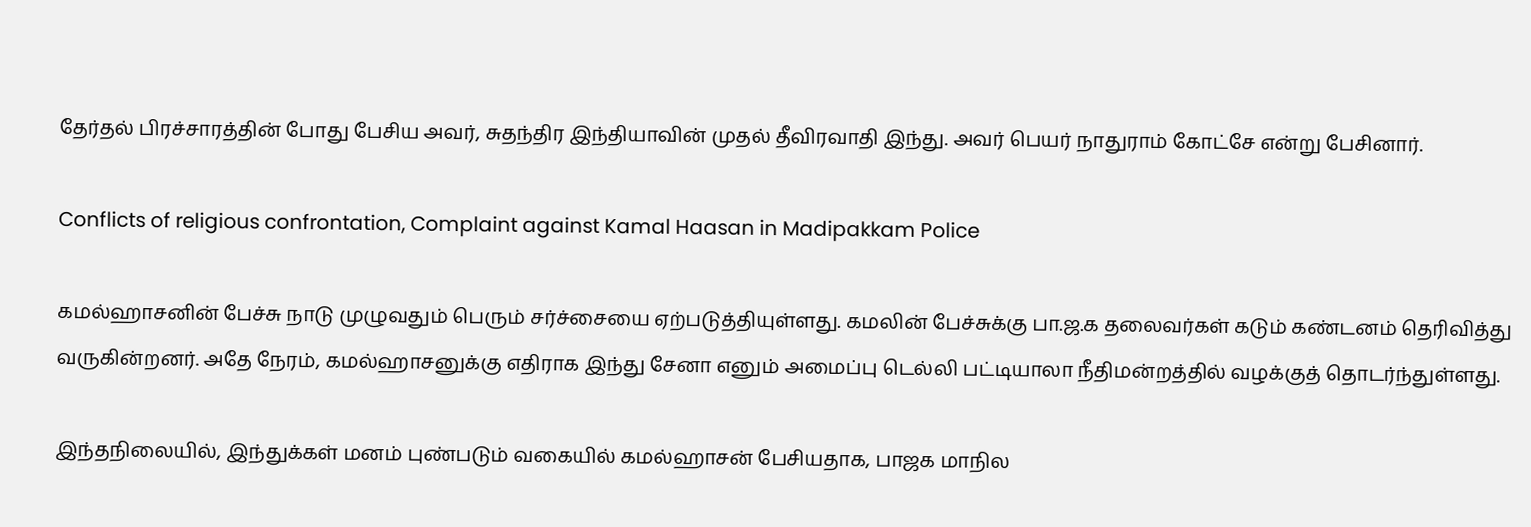தேர்தல் பிரச்சாரத்தின் போது பேசிய அவர், சுதந்திர இந்தியாவின் முதல் தீவிரவாதி இந்து. அவர் பெயர் நாதுராம் கோட்சே என்று பேசினார்.

Conflicts of religious confrontation, Complaint against Kamal Haasan in Madipakkam Police

கமல்ஹாசனின் பேச்சு நாடு முழுவதும் பெரும் சர்ச்சையை ஏற்படுத்தியுள்ளது. கமலின் பேச்சுக்கு பா.ஜ.க தலைவர்கள் கடும் கண்டனம் தெரிவித்து வருகின்றனர். அதே நேரம், கமல்ஹாசனுக்கு எதிராக இந்து சேனா எனும் அமைப்பு டெல்லி பட்டியாலா நீதிமன்றத்தில் வழக்குத் தொடர்ந்துள்ளது.

இந்தநிலையில், இந்துக்கள் மனம் புண்படும் வகையில் கமல்ஹாசன் பேசியதாக, பாஜக மாநில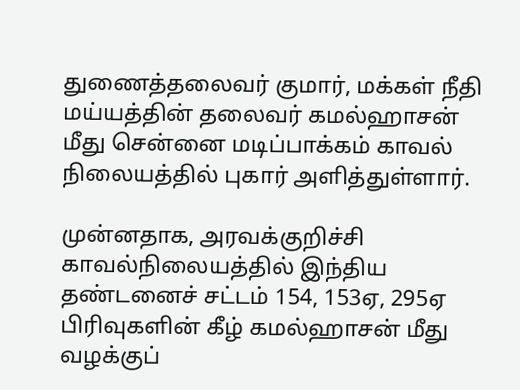துணைத்தலைவர் குமார், மக்கள் நீதி மய்யத்தின் தலைவர் கமல்ஹாசன் மீது சென்னை மடிப்பாக்கம் காவல் நிலையத்தில் புகார் அளித்துள்ளார்.

முன்னதாக, அரவக்குறிச்சி காவல்நிலையத்தில் இந்திய தண்டனைச் சட்டம் 154, 153ஏ, 295ஏ பிரிவுகளின் கீழ் கமல்ஹாசன் மீது வழக்குப்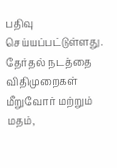பதிவு செய்யப்பட்டுள்ளது. தேர்தல் நடத்தை விதிமுறைகள் மீறுவோர் மற்றும் மதம்,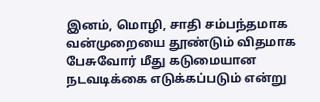இனம், மொழி, சாதி சம்பந்தமாக வன்முறையை தூண்டும் விதமாக பேசுவோர் மீது கடுமையான நடவடிக்கை எடுக்கப்படும் என்று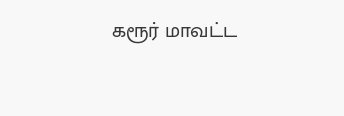கரூர் மாவட்ட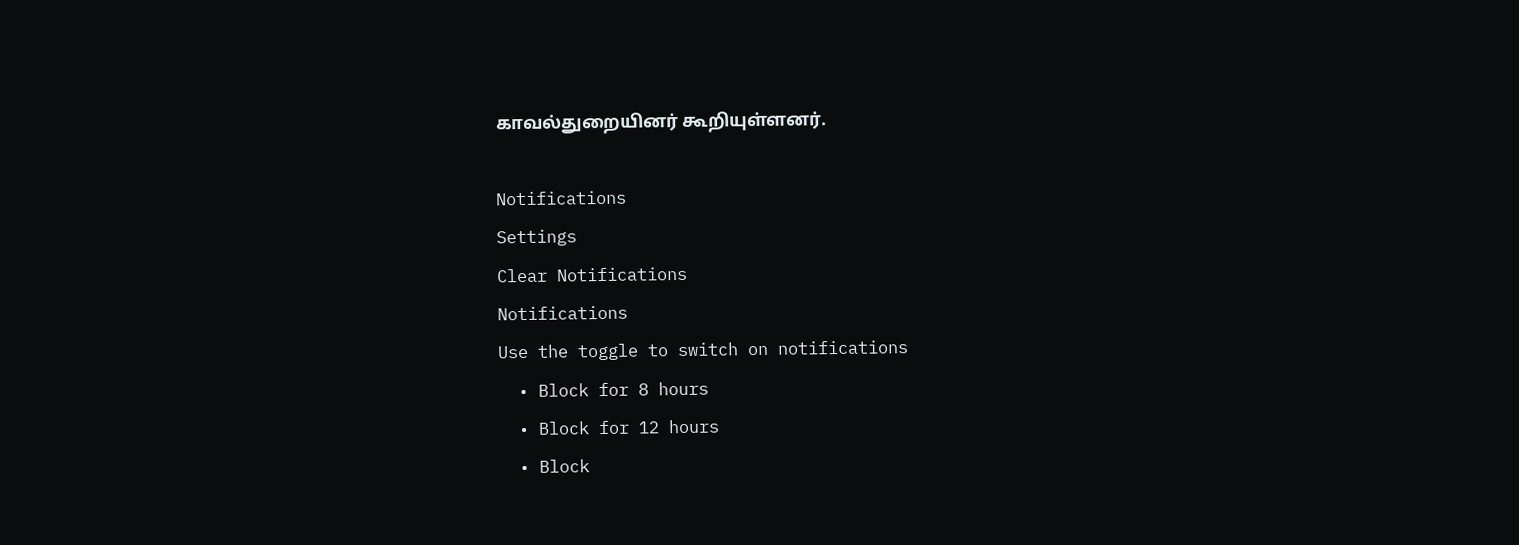காவல்துறையினர் கூறியுள்ளனர்.

Notifications
Settings
Clear Notifications
Notifications
Use the toggle to switch on notifications
  • Block for 8 hours
  • Block for 12 hours
  • Block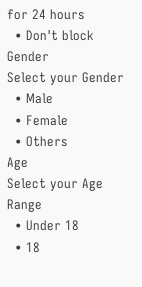for 24 hours
  • Don't block
Gender
Select your Gender
  • Male
  • Female
  • Others
Age
Select your Age Range
  • Under 18
  • 18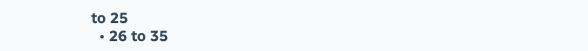to 25
  • 26 to 35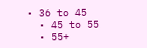• 36 to 45
  • 45 to 55
  • 55+